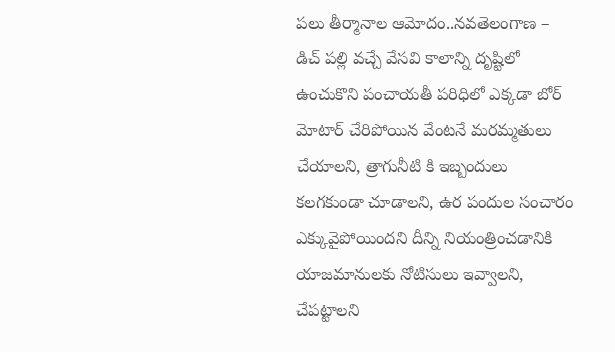పలు తీర్మానాల ఆమోదం..నవతెలంగాణ – డిచ్ పల్లి వచ్చే వేసవి కాలాన్ని దృష్టిలో ఉంచుకొని పంచాయతీ పరిధిలో ఎక్కడా బోర్ మోటార్ చేరిపోయిన వేంటనే మరమ్మతులు చేయాలని, త్రాగునీటి కి ఇబ్బందులు కలగకుండా చూడాలని, ఉర పందుల సంచారం ఎక్కువైపోయిందని దీన్ని నియంత్రించడానికి యాజమానులకు నోటిసులు ఇవ్వాలని, చేపట్టాలని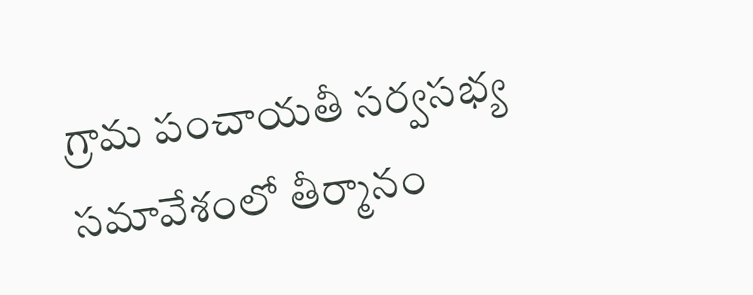గ్రామ పంచాయతీ సర్వసభ్య సమావేశంలో తీర్మానం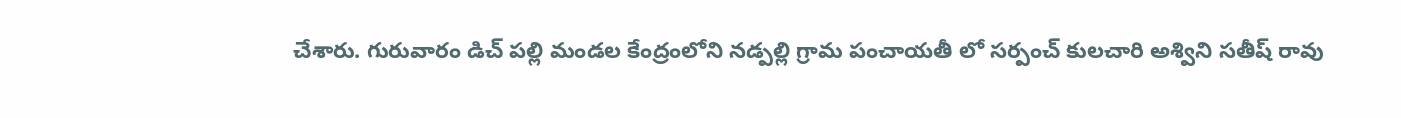చేశారు. గురువారం డిచ్ పల్లి మండల కేంద్రంలోని నడ్పల్లి గ్రామ పంచాయతీ లో సర్పంచ్ కులచారి అశ్విని సతీష్ రావు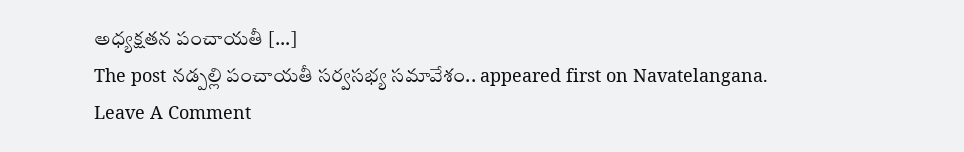అధ్యక్షతన పంచాయతీ […]
The post నడ్పల్లి పంచాయతీ సర్వసభ్య సమావేశం.. appeared first on Navatelangana.
Leave A Comment